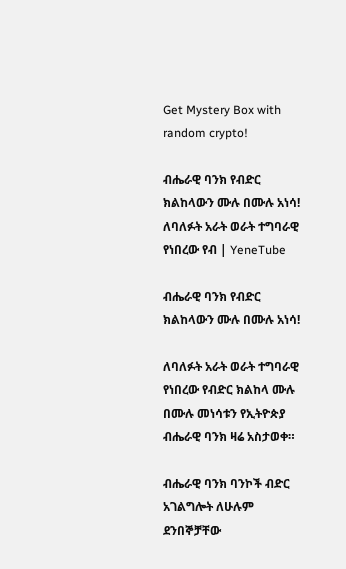Get Mystery Box with random crypto!

ብሔራዊ ባንክ የብድር ክልከላውን ሙሉ በሙሉ አነሳ! ለባለፉት አራት ወራት ተግባራዊ የነበረው የብ | YeneTube

ብሔራዊ ባንክ የብድር ክልከላውን ሙሉ በሙሉ አነሳ!

ለባለፉት አራት ወራት ተግባራዊ የነበረው የብድር ክልከላ ሙሉ በሙሉ መነሳቱን የኢትዮጵያ ብሔራዊ ባንክ ዛሬ አስታወቀ።

ብሔራዊ ባንክ ባንኮች ብድር አገልግሎት ለሁሉም ደንበኞቻቸው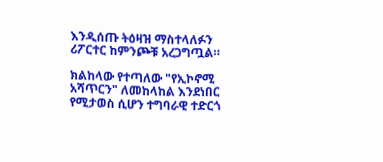እንዲሰጡ ትዕዛዝ ማስተላለፉን ሪፖርተር ከምንጮቹ አረጋግጧል።

ክልከላው የተጣለው "የኢኮኖሚ አሻጥርን" ለመከላከል እንደነበር የሚታወስ ሲሆን ተግባራዊ ተድርጎ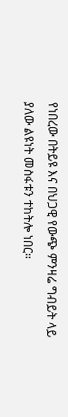የነበረው በትይዩ እና በህጋዊ የውጭ ምንዛሬ ግብይት ላይ ያለው ልዩነት መስፋቱን ተከትሎ ነበር።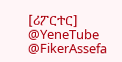[ሪፖርተር]
@YeneTube @FikerAssefa